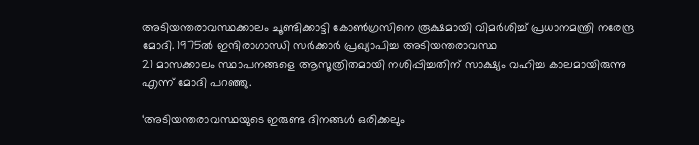അടിയന്തരാവസ്ഥക്കാലം ചൂണ്ടിക്കാട്ടി കോണ്‍ഗ്രസിനെ രൂക്ഷമായി വിമര്‍ശിച്ച് പ്രധാനമന്ത്രി നരേന്ദ്ര മോദി. 1975ല്‍ ഇന്ദിരാഗാന്ധി സര്‍ക്കാര്‍ പ്രഖ്യാപിച്ച അടിയന്തരാവസ്ഥ
21 മാസക്കാലം സ്ഥാപനങ്ങളെ ആസൂത്രിതമായി നശിപ്പിച്ചതിന് സാക്ഷ്യം വഹിച്ച കാലമായിരുന്നു എന്ന് മോദി പറഞ്ഞു.

‘അടിയന്തരാവസ്ഥയുടെ ഇരുണ്ട ദിനങ്ങള്‍ ഒരിക്കലും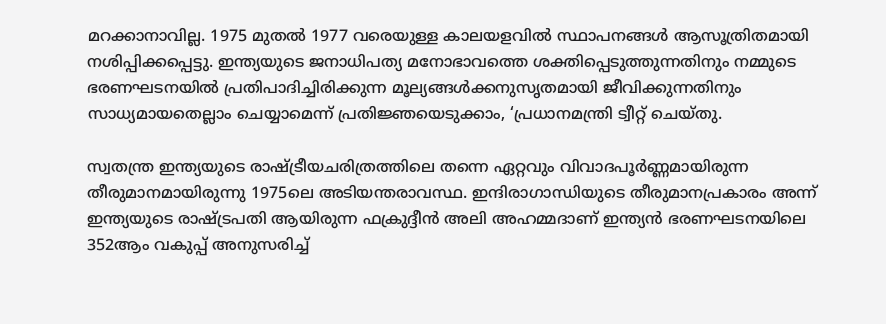മറക്കാനാവില്ല. 1975 മുതല്‍ 1977 വരെയുള്ള കാലയളവില്‍ സ്ഥാപനങ്ങള്‍ ആസൂത്രിതമായി നശിപ്പിക്കപ്പെട്ടു. ഇന്ത്യയുടെ ജനാധിപത്യ മനോഭാവത്തെ ശക്തിപ്പെടുത്തുന്നതിനും നമ്മുടെ ഭരണഘടനയില്‍ പ്രതിപാദിച്ചിരിക്കുന്ന മൂല്യങ്ങള്‍ക്കനുസൃതമായി ജീവിക്കുന്നതിനും സാധ്യമായതെല്ലാം ചെയ്യാമെന്ന് പ്രതിജ്ഞയെടുക്കാം, ‘പ്രധാനമന്ത്രി ട്വീറ്റ് ചെയ്തു.

സ്വതന്ത്ര ഇന്ത്യയുടെ രാഷ്ട്രീയചരിത്രത്തിലെ തന്നെ ഏറ്റവും വിവാദപൂര്‍ണ്ണമായിരുന്ന തീരുമാനമായിരുന്നു 1975ലെ അടിയന്തരാവസ്ഥ. ഇന്ദിരാഗാന്ധിയുടെ തീരുമാനപ്രകാരം അന്ന് ഇന്ത്യയുടെ രാഷ്ട്രപതി ആയിരുന്ന ഫക്രുദ്ദീന്‍ അലി അഹമ്മദാണ് ഇന്ത്യന്‍ ഭരണഘടനയിലെ 352ആം വകുപ്പ് അനുസരിച്ച്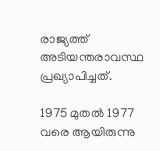രാജ്യത്ത് അടിയന്തരാവസ്ഥ പ്രഖ്യാപിച്ചത്.

1975 മുതല്‍ 1977 വരെ ആയിരുന്നു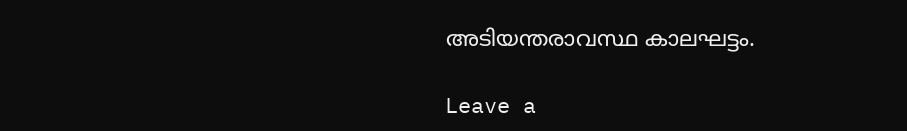അടിയന്തരാവസ്ഥ കാലഘട്ടം.

Leave a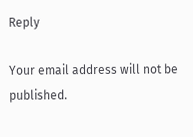Reply

Your email address will not be published.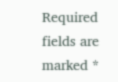Required fields are marked *